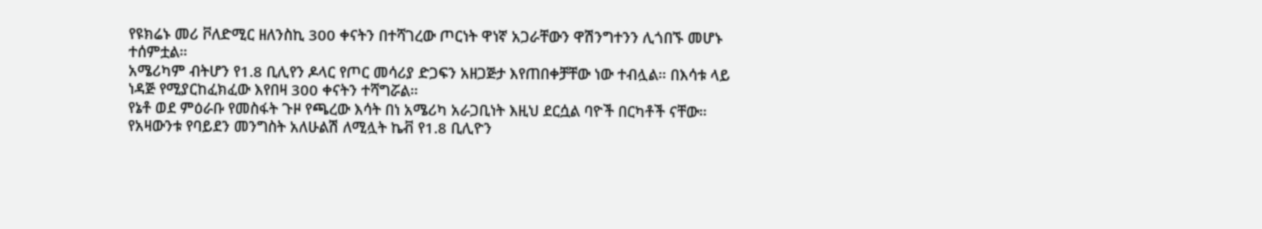የዩክሬኑ መሪ ቮለድሚር ዘለንስኪ 300 ቀናትን በተሻገረው ጦርነት ዋነኛ አጋራቸውን ዋሽንግተንን ሊጎበኙ መሆኑ ተሰምቷል።
አሜሪካም ብትሆን የ1.8 ቢሊየን ዶላር የጦር መሳሪያ ድጋፍን አዘጋጅታ እየጠበቀቻቸው ነው ተብሏል። በእሳቱ ላይ ነዳጅ የሚያርከፈክፈው እየበዛ 300 ቀናትን ተሻግሯል።
የኔቶ ወደ ምዕራቡ የመስፋት ጉዞ የጫረው እሳት በነ አሜሪካ አራጋቢነት እዚህ ደርሷል ባዮች በርካቶች ናቸው።
የአዛውንቱ የባይደን መንግስት አለሁልሽ ለሚሏት ኬቭ የ1.8 ቢሊዮን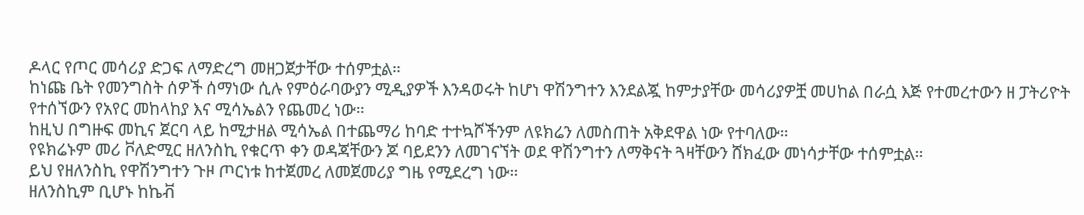ዶላር የጦር መሳሪያ ድጋፍ ለማድረግ መዘጋጀታቸው ተሰምቷል።
ከነጩ ቤት የመንግስት ሰዎች ሰማነው ሲሉ የምዕራባውያን ሚዲያዎች እንዳወሩት ከሆነ ዋሽንግተን እንደልጇ ከምታያቸው መሳሪያዎቿ መሀከል በራሷ እጅ የተመረተውን ዘ ፓትሪዮት የተሰኘውን የአየር መከላከያ እና ሚሳኤልን የጨመረ ነው።
ከዚህ በግዙፍ መኪና ጀርባ ላይ ከሚታዘል ሚሳኤል በተጨማሪ ከባድ ተተኳሾችንም ለዩክሬን ለመስጠት አቅደዋል ነው የተባለው።
የዩክሬኑም መሪ ቮለድሚር ዘለንስኪ የቁርጥ ቀን ወዳጃቸውን ጆ ባይደንን ለመገናኘት ወደ ዋሽንግተን ለማቅናት ጓዛቸውን ሸክፈው መነሳታቸው ተሰምቷል።
ይህ የዘለንስኪ የዋሽንግተን ጉዞ ጦርነቱ ከተጀመረ ለመጀመሪያ ግዜ የሚደረግ ነው።
ዘለንስኪም ቢሆኑ ከኬቭ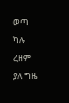ወጣ ካሉ ረዘም ያለ ግዜ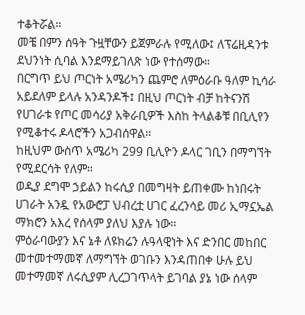ተቆትሯል።
መቼ በምን ሰዓት ጉዟቸውን ይጀምራሉ የሚለው፤ ለፕሬዚዳንቱ ደህንነት ሲባል እንደማይገለጽ ነው የተሰማው።
በርግጥ ይህ ጦርነት አሜሪካን ጨምሮ ለምዕራቡ ዓለም ኪሳራ አይደለም ይላሉ አንዳንዶች፤ በዚህ ጦርነት ብቻ ከትናንሽ የሀገራቱ የጦር መሳሪያ አቅራቢዎች እስከ ትላልቆቹ በቢሊየን የሚቆተሩ ዶላሮችን አጋብሰዋል።
ከዚህም ውስጥ አሜሪካ 299 ቢሊዮን ዶላር ገቢን በማግኘት የሚደርሳት የለም።
ወዲያ ደግሞ ኃይልን ከሩሲያ በመግዛት ይጠቀሙ ከነበሩት ሀገራት አንዷ የአውሮፓ ህብረቷ ሀገር ፈረንሳይ መሪ ኢማኗኤል ማክሮን አእረ የሰላም ያለህ እያሉ ነው።
ምዕራባውያን እና ኔቶ ለዩክሬን ሉዓላዊነት እና ድንበር መከበር መተመተማመኛ ለማግኘት ወገቡን እንዳጠበቀ ሁሉ ይህ መተማመኛ ለሩሲያም ሊረጋገጥላት ይገባል ያኔ ነው ሰላም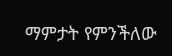ማምታት የምንችለው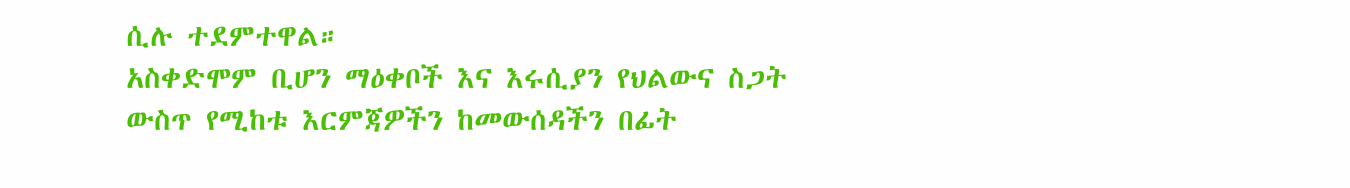ሲሉ ተደምተዋል።
አስቀድሞም ቢሆን ማዕቀቦች እና እሩሲያን የህልውና ስጋት ውስጥ የሚከቱ እርምጃዎችን ከመውሰዳችን በፊት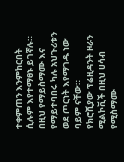ተቀምጠን እንምከርበት ሲሉም እየተማፀኑ ይገኛሉ። በዚህ የማይስማሙ እና የማይተባበሩ ካሉ አህጉሪቱን ወደ ጦርነት እየማገዱ ነው ባይም ናቸው።
የክሮሺያው ፕሬዚዳንት ዞራን ሚልኮቪች በዚህ ሀሳብ የሚስማሙ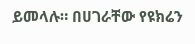ይመላሉ። በሀገራቸው የዩክሬን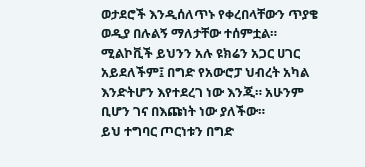ወታደሮች እንዲሰለጥኑ የቀረበላቸውን ጥያቄ ወዲያ በሉልኝ ማለታቸው ተሰምቷል።
ሚልኮቪች ይህንን አሉ ዩክሬን አጋር ሀገር አይደለችም፤ በግድ የአውሮፓ ህብረት አካል እንድትሆን እየተደረገ ነው እንጂ። አሁንም ቢሆን ገና በእጩነት ነው ያለችው።
ይህ ተግባር ጦርነቱን በግድ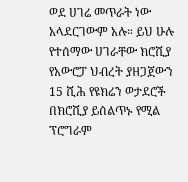ወደ ሀገሬ መጥራት ነው አላደርገውም አሉ። ይህ ሁሉ የተሰማው ሀገራቸው ክሮሺያ የአውሮፓ ህብረት ያዘጋጀውን 15 ሺሕ የዩክሬን ወታደሮች በክሮሺያ ይሰልጥኑ የሚል ፕሮግራም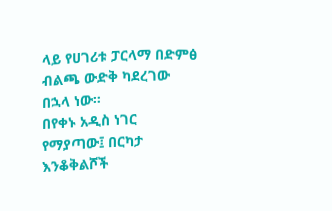ላይ የሀገሪቱ ፓርላማ በድምፅ ብልጫ ውድቅ ካደረገው በኋላ ነው።
በየቀኑ አዲስ ነገር የማያጣው፤ በርካታ እንቆቅልሾች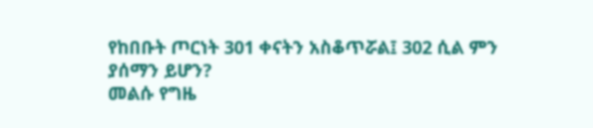የከበቡት ጦርነት 301 ቀናትን አስቆጥሯል፤ 302 ሲል ምን ያሰማን ይሆን?
መልሱ የግዜ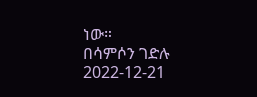ነው።
በሳምሶን ገድሉ
2022-12-21